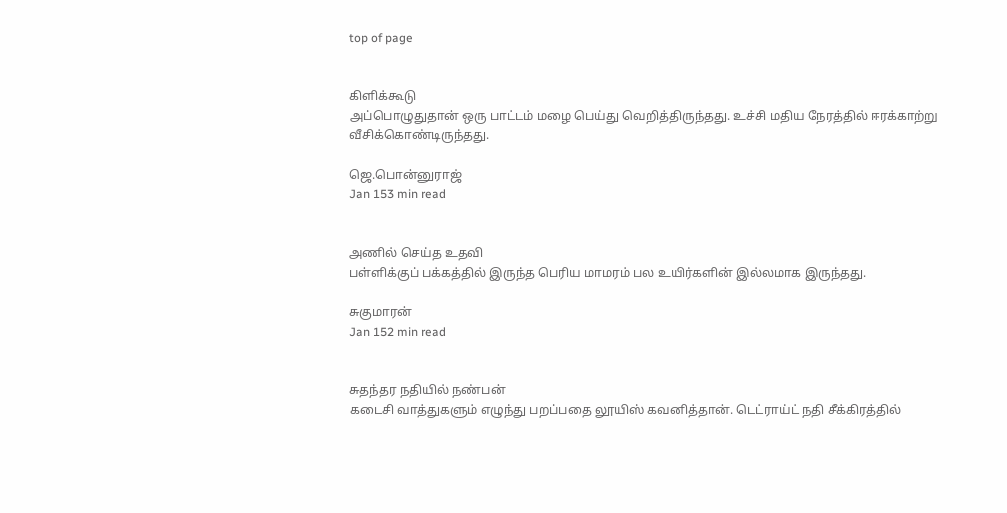top of page


கிளிக்கூடு
அப்பொழுதுதான் ஒரு பாட்டம் மழை பெய்து வெறித்திருந்தது. உச்சி மதிய நேரத்தில் ஈரக்காற்று வீசிக்கொண்டிருந்தது.

ஜெ.பொன்னுராஜ்
Jan 153 min read


அணில் செய்த உதவி
பள்ளிக்குப் பக்கத்தில் இருந்த பெரிய மாமரம் பல உயிர்களின் இல்லமாக இருந்தது.

சுகுமாரன்
Jan 152 min read


சுதந்தர நதியில் நண்பன்
கடைசி வாத்துகளும் எழுந்து பறப்பதை லூயிஸ் கவனித்தான். டெட்ராய்ட் நதி சீக்கிரத்தில்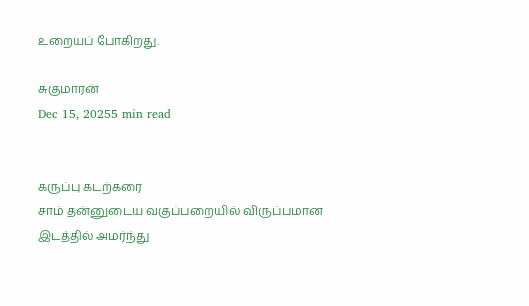உறையப் போகிறது.

சுகுமாரன்
Dec 15, 20255 min read


கருப்பு கடற்கரை
சாம் தன்னுடைய வகுப்பறையில் விருப்பமான இடத்தில் அமர்ந்து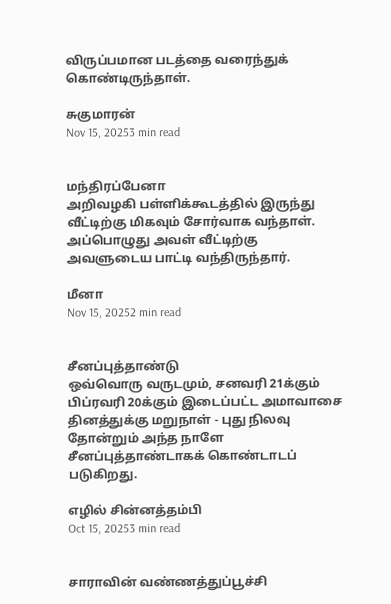விருப்பமான படத்தை வரைந்துக் கொண்டிருந்தாள்.

சுகுமாரன்
Nov 15, 20253 min read


மந்திரப்பேனா
அறிவழகி பள்ளிக்கூடத்தில் இருந்து வீட்டிற்கு மிகவும் சோர்வாக வந்தாள். அப்பொழுது அவள் வீட்டிற்கு அவளுடைய பாட்டி வந்திருந்தார்.

மீனா
Nov 15, 20252 min read


சீனப்புத்தாண்டு
ஒவ்வொரு வருடமும், சனவரி 21க்கும் பிப்ரவரி 20க்கும் இடைப்பட்ட அமாவாசை தினத்துக்கு மறுநாள் - புது நிலவு தோன்றும் அந்த நாளே சீனப்புத்தாண்டாகக் கொண்டாடப் படுகிறது.

எழில் சின்னத்தம்பி
Oct 15, 20253 min read


சாராவின் வண்ணத்துப்பூச்சி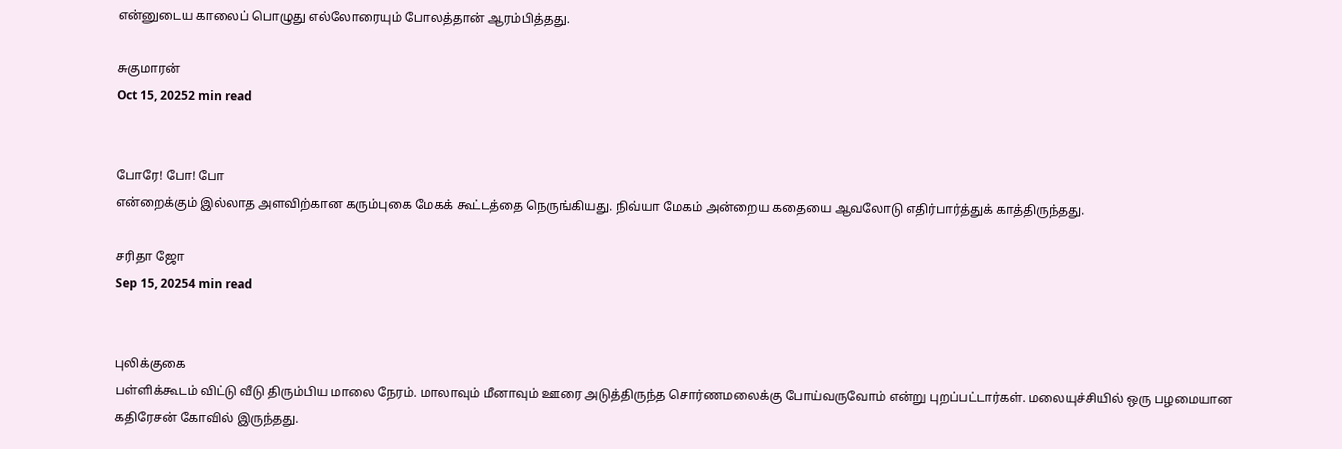என்னுடைய காலைப் பொழுது எல்லோரையும் போலத்தான் ஆரம்பித்தது.

சுகுமாரன்
Oct 15, 20252 min read


போரே! போ! போ
என்றைக்கும் இல்லாத அளவிற்கான கரும்புகை மேகக் கூட்டத்தை நெருங்கியது. நிவ்யா மேகம் அன்றைய கதையை ஆவலோடு எதிர்பார்த்துக் காத்திருந்தது.

சரிதா ஜோ
Sep 15, 20254 min read


புலிக்குகை
பள்ளிக்கூடம் விட்டு வீடு திரும்பிய மாலை நேரம். மாலாவும் மீனாவும் ஊரை அடுத்திருந்த சொர்ணமலைக்கு போய்வருவோம் என்று புறப்பட்டார்கள். மலையுச்சியில் ஒரு பழமையான கதிரேசன் கோவில் இருந்தது.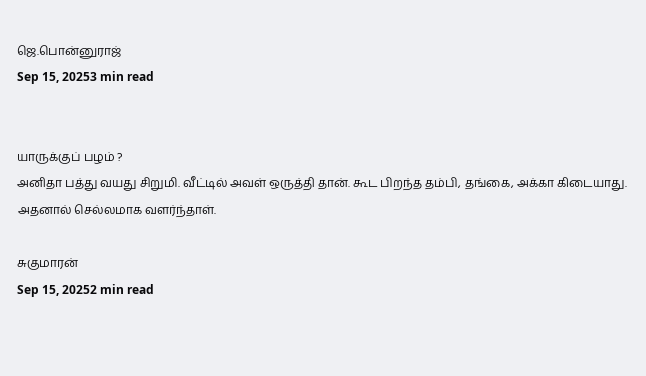ஜெ.பொன்னுராஜ்
Sep 15, 20253 min read


யாருக்குப் பழம் ?
அனிதா பத்து வயது சிறுமி. வீட்டில் அவள் ஒருத்தி தான். கூட பிறந்த தம்பி, தங்கை, அக்கா கிடையாது. அதனால் செல்லமாக வளர்ந்தாள்.

சுகுமாரன்
Sep 15, 20252 min read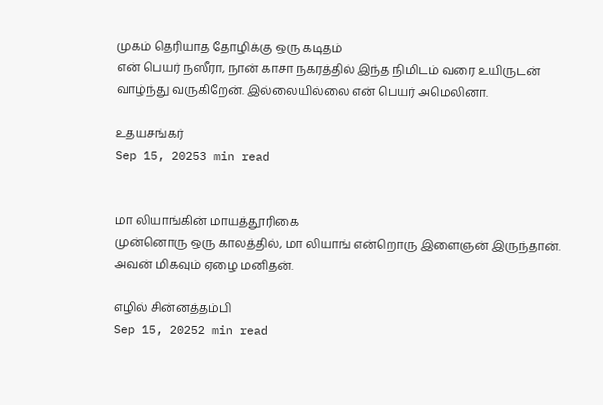முகம் தெரியாத தோழிக்கு ஒரு கடிதம்
என் பெயர் நஸீரா, நான் காசா நகரத்தில் இந்த நிமிடம் வரை உயிருடன் வாழ்ந்து வருகிறேன். இல்லையில்லை என் பெயர் அமெலினா.

உதயசங்கர்
Sep 15, 20253 min read


மா லியாங்கின் மாயத்தூரிகை
முன்னொரு ஒரு காலத்தில், மா லியாங் என்றொரு இளைஞன் இருந்தான். அவன் மிகவும் ஏழை மனிதன்.

எழில் சின்னத்தம்பி
Sep 15, 20252 min read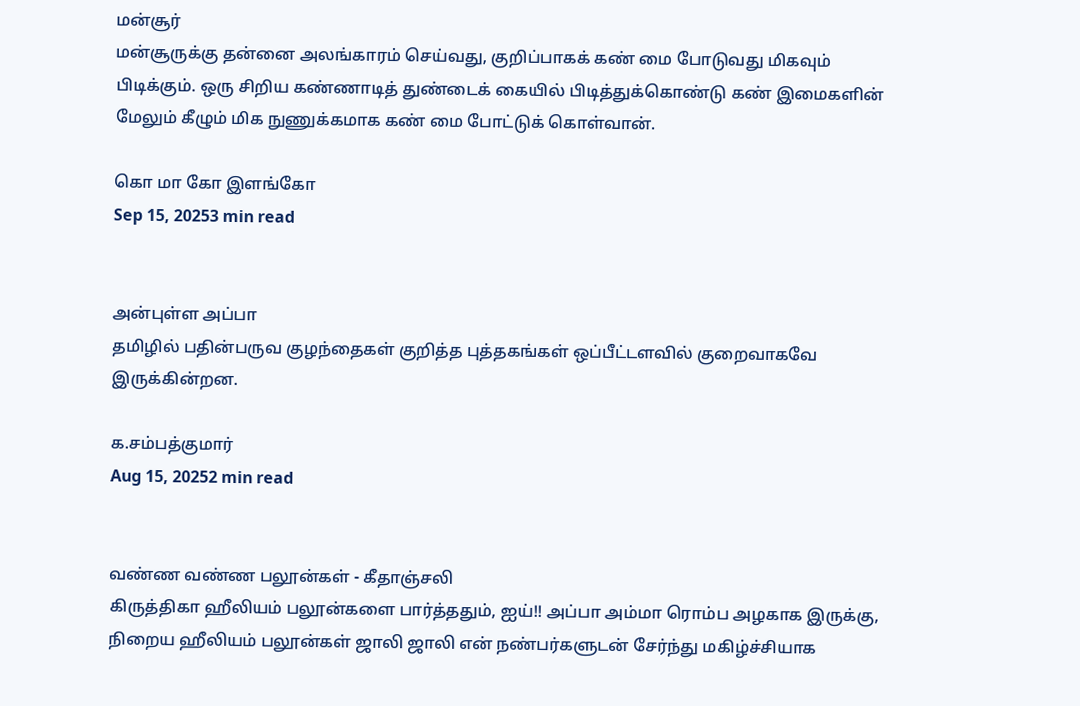மன்சூர்
மன்சூருக்கு தன்னை அலங்காரம் செய்வது, குறிப்பாகக் கண் மை போடுவது மிகவும் பிடிக்கும். ஒரு சிறிய கண்ணாடித் துண்டைக் கையில் பிடித்துக்கொண்டு கண் இமைகளின் மேலும் கீழும் மிக நுணுக்கமாக கண் மை போட்டுக் கொள்வான்.

கொ மா கோ இளங்கோ
Sep 15, 20253 min read


அன்புள்ள அப்பா
தமிழில் பதின்பருவ குழந்தைகள் குறித்த புத்தகங்கள் ஒப்பீட்டளவில் குறைவாகவே இருக்கின்றன.

க.சம்பத்குமார்
Aug 15, 20252 min read


வண்ண வண்ண பலூன்கள் - கீதாஞ்சலி
கிருத்திகா ஹீலியம் பலூன்களை பார்த்ததும், ஐய்!! அப்பா அம்மா ரொம்ப அழகாக இருக்கு, நிறைய ஹீலியம் பலூன்கள் ஜாலி ஜாலி என் நண்பர்களுடன் சேர்ந்து மகிழ்ச்சியாக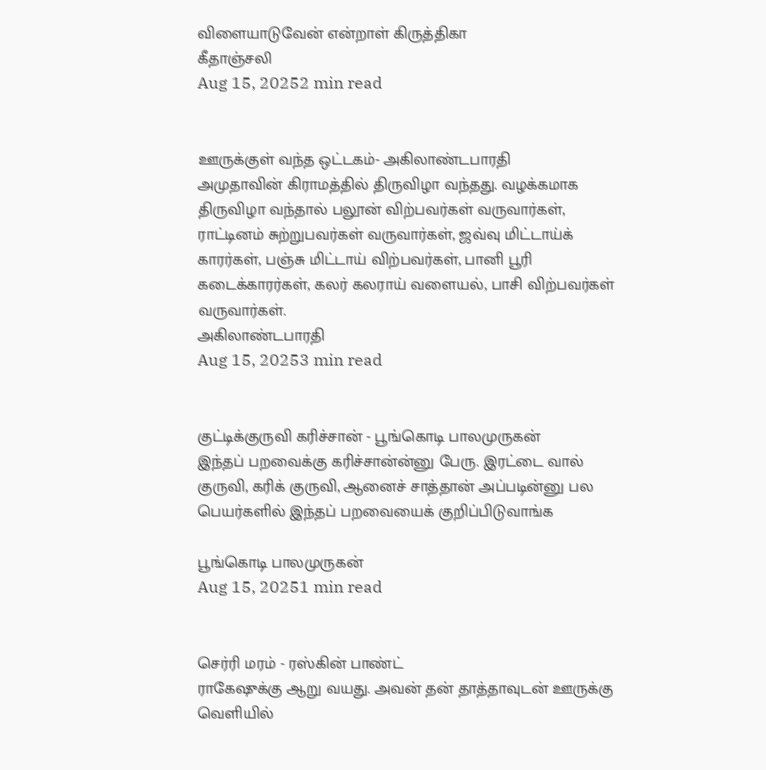விளையாடுவேன் என்றாள் கிருத்திகா
கீதாஞ்சலி
Aug 15, 20252 min read


ஊருக்குள் வந்த ஒட்டகம்- அகிலாண்டபாரதி
அமுதாவின் கிராமத்தில் திருவிழா வந்தது. வழக்கமாக திருவிழா வந்தால் பலூன் விற்பவர்கள் வருவார்கள், ராட்டினம் சுற்றுபவர்கள் வருவார்கள், ஜவ்வு மிட்டாய்க் காரர்கள், பஞ்சு மிட்டாய் விற்பவர்கள், பானி பூரி கடைக்காரர்கள், கலர் கலராய் வளையல், பாசி விற்பவர்கள் வருவார்கள்.
அகிலாண்டபாரதி
Aug 15, 20253 min read


குட்டிக்குருவி கரிச்சான் - பூங்கொடி பாலமுருகன்
இந்தப் பறவைக்கு கரிச்சான்ன்னு பேரு. இரட்டை வால் குருவி, கரிக் குருவி, ஆனைச் சாத்தான் அப்படின்னு பல பெயர்களில் இந்தப் பறவையைக் குறிப்பிடுவாங்க

பூங்கொடி பாலமுருகன்
Aug 15, 20251 min read


செர்ரி மரம் - ரஸ்கின் பாண்ட்
ராகேஷுக்கு ஆறு வயது. அவன் தன் தாத்தாவுடன் ஊருக்கு வெளியில்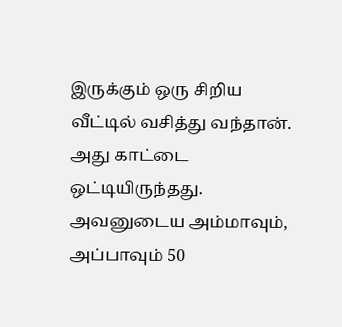இருக்கும் ஒரு சிறிய வீட்டில் வசித்து வந்தான். அது காட்டை ஒட்டியிருந்தது. அவனுடைய அம்மாவும், அப்பாவும் 50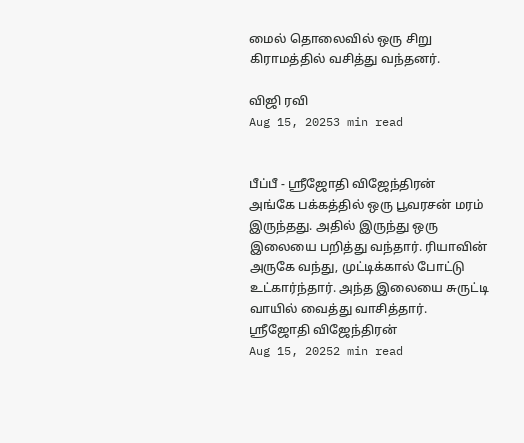மைல் தொலைவில் ஒரு சிறு கிராமத்தில் வசித்து வந்தனர்.

விஜி ரவி
Aug 15, 20253 min read


பீப்பீ - ஸ்ரீஜோதி விஜேந்திரன்
அங்கே பக்கத்தில் ஒரு பூவரசன் மரம் இருந்தது. அதில் இருந்து ஒரு இலையை பறித்து வந்தார். ரியாவின் அருகே வந்து, முட்டிக்கால் போட்டு உட்கார்ந்தார். அந்த இலையை சுருட்டி வாயில் வைத்து வாசித்தார்.
ஸ்ரீஜோதி விஜேந்திரன்
Aug 15, 20252 min read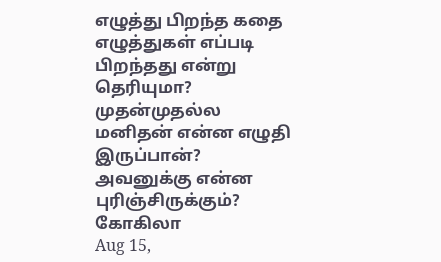எழுத்து பிறந்த கதை
எழுத்துகள் எப்படி பிறந்தது என்று தெரியுமா? முதன்முதல்ல மனிதன் என்ன எழுதி
இருப்பான்? அவனுக்கு என்ன புரிஞ்சிருக்கும்?
கோகிலா
Aug 15,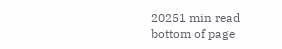20251 min read
bottom of page